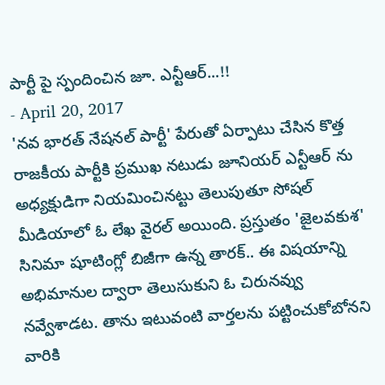పార్టీ పై స్పందించిన జూ. ఎన్టీఆర్...!!
- April 20, 2017
'నవ భారత్ నేషనల్ పార్టీ' పేరుతో ఏర్పాటు చేసిన కొత్త రాజకీయ పార్టీకి ప్రముఖ నటుడు జూనియర్ ఎన్టీఆర్ ను అధ్యక్షుడిగా నియమించినట్టు తెలుపుతూ సోషల్ మీడియాలో ఓ లేఖ వైరల్ అయింది. ప్రస్తుతం 'జైలవకుశ' సినిమా షూటింగ్లో బిజీగా ఉన్న తారక్.. ఈ విషయాన్ని అభిమానుల ద్వారా తెలుసుకుని ఓ చిరునవ్వు నవ్వేశాడట. తాను ఇటువంటి వార్తలను పట్టించుకోబోనని వారికి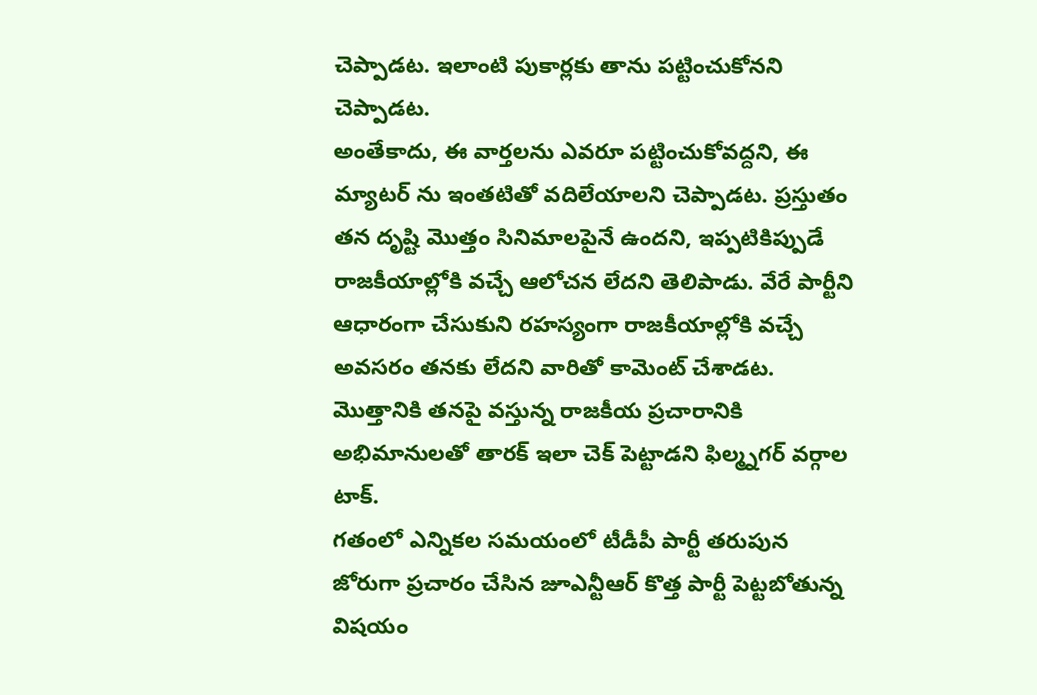చెప్పాడట. ఇలాంటి పుకార్లకు తాను పట్టించుకోనని చెప్పాడట.
అంతేకాదు, ఈ వార్తలను ఎవరూ పట్టించుకోవద్దని, ఈ మ్యాటర్ ను ఇంతటితో వదిలేయాలని చెప్పాడట. ప్రస్తుతం తన దృష్టి మొత్తం సినిమాలపైనే ఉందని, ఇప్పటికిప్పుడే రాజకీయాల్లోకి వచ్చే ఆలోచన లేదని తెలిపాడు. వేరే పార్టీని ఆధారంగా చేసుకుని రహస్యంగా రాజకీయాల్లోకి వచ్చే అవసరం తనకు లేదని వారితో కామెంట్ చేశాడట. మొత్తానికి తనపై వస్తున్న రాజకీయ ప్రచారానికి అభిమానులతో తారక్ ఇలా చెక్ పెట్టాడని ఫిల్మ్నగర్ వర్గాల టాక్.
గతంలో ఎన్నికల సమయంలో టీడీపీ పార్టీ తరుపున జోరుగా ప్రచారం చేసిన జూఎన్టీఆర్ కొత్త పార్టీ పెట్టబోతున్న విషయం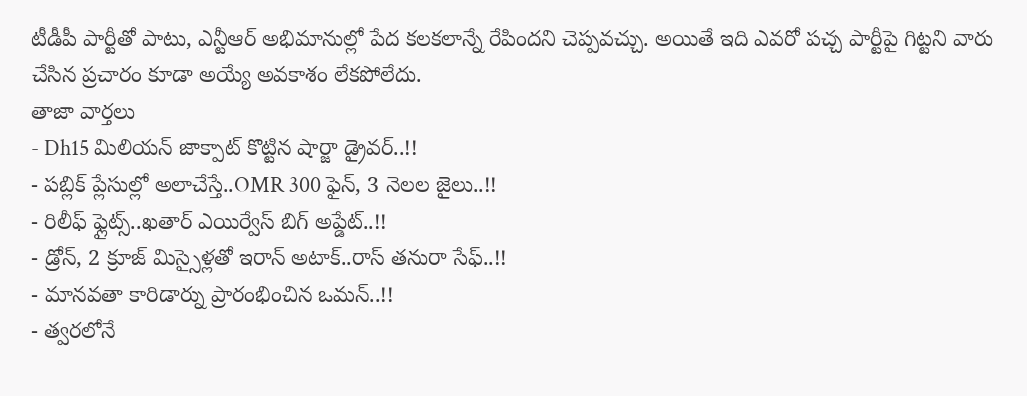టీడీపీ పార్టీతో పాటు, ఎన్టీఆర్ అభిమానుల్లో పేద కలకలాన్నే రేపిందని చెప్పవచ్చు. అయితే ఇది ఎవరో పచ్చ పార్టీపై గిట్టని వారు చేసిన ప్రచారం కూడా అయ్యే అవకాశం లేకపోలేదు.
తాజా వార్తలు
- Dh15 మిలియన్ జాక్పాట్ కొట్టిన షార్జా డ్రైవర్..!!
- పబ్లిక్ ప్లేసుల్లో అలాచేస్తే..OMR 300 ఫైన్, 3 నెలల జైలు..!!
- రిలీఫ్ ఫ్లైట్స్..ఖతార్ ఎయిర్వేస్ బిగ్ అప్డేట్..!!
- డ్రోన్, 2 క్రూజ్ మిస్సైళ్లతో ఇరాన్ అటాక్..రాస్ తనురా సేఫ్..!!
- మానవతా కారిడార్ను ప్రారంభించిన ఒమన్..!!
- త్వరలోనే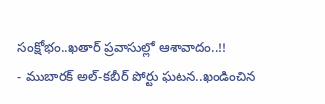సంక్షోభం..ఖతార్ ప్రవాసుల్లో ఆశావాదం..!!
- ముబారక్ అల్-కబీర్ పోర్టు ఘటన..ఖండించిన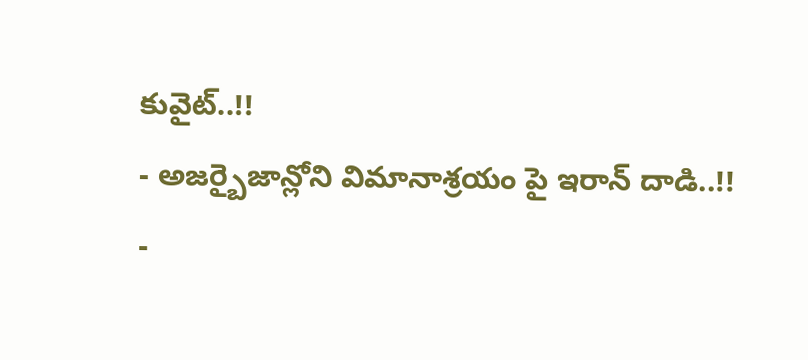కువైట్..!!
- అజర్బైజాన్లోని విమానాశ్రయం పై ఇరాన్ దాడి..!!
-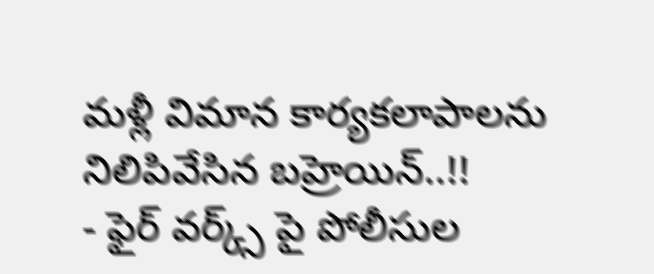మళ్లీ విమాన కార్యకలాపాలను నిలిపివేసిన బహ్రెయిన్..!!
- ఫైర్ వర్క్స్ పై పోలీసుల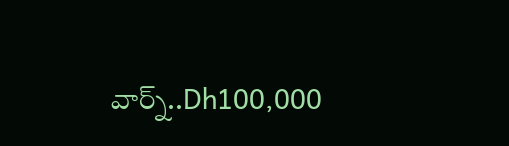వార్న్..Dh100,000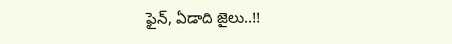ఫైన్, ఏడాది జైలు..!!